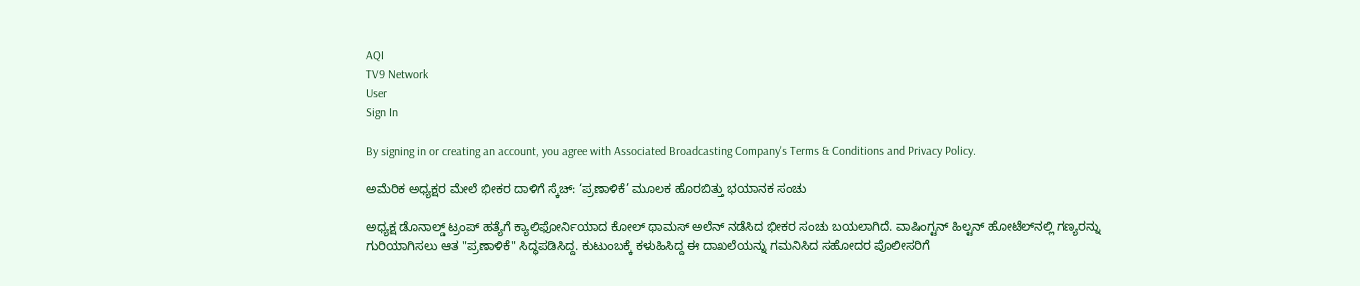AQI
TV9 Network
User
Sign In

By signing in or creating an account, you agree with Associated Broadcasting Company's Terms & Conditions and Privacy Policy.

ಅಮೆರಿಕ ಅಧ್ಯಕ್ಷರ ಮೇಲೆ ಭೀಕರ ದಾಳಿಗೆ ಸ್ಕೆಚ್: ‘ಪ್ರಣಾಳಿಕೆ’ ಮೂಲಕ ಹೊರಬಿತ್ತು ಭಯಾನಕ ಸಂಚು

ಅಧ್ಯಕ್ಷ ಡೊನಾಲ್ಡ್ ಟ್ರಂಪ್ ಹತ್ಯೆಗೆ ಕ್ಯಾಲಿಫೋರ್ನಿಯಾದ ಕೋಲ್ ಥಾಮಸ್ ಅಲೆನ್ ನಡೆಸಿದ ಭೀಕರ ಸಂಚು ಬಯಲಾಗಿದೆ. ವಾಷಿಂಗ್ಟನ್ ಹಿಲ್ಟನ್ ಹೋಟೆಲ್‌ನಲ್ಲಿ ಗಣ್ಯರನ್ನು ಗುರಿಯಾಗಿಸಲು ಆತ "ಪ್ರಣಾಳಿಕೆ" ಸಿದ್ಧಪಡಿಸಿದ್ದ. ಕುಟುಂಬಕ್ಕೆ ಕಳುಹಿಸಿದ್ದ ಈ ದಾಖಲೆಯನ್ನು ಗಮನಿಸಿದ ಸಹೋದರ ಪೊಲೀಸರಿಗೆ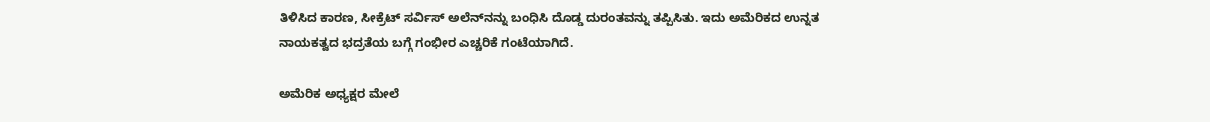ತಿಳಿಸಿದ ಕಾರಣ, ಸೀಕ್ರೆಟ್ ಸರ್ವಿಸ್ ಅಲೆನ್‌ನನ್ನು ಬಂಧಿಸಿ ದೊಡ್ಡ ದುರಂತವನ್ನು ತಪ್ಪಿಸಿತು. ಇದು ಅಮೆರಿಕದ ಉನ್ನತ ನಾಯಕತ್ವದ ಭದ್ರತೆಯ ಬಗ್ಗೆ ಗಂಭೀರ ಎಚ್ಚರಿಕೆ ಗಂಟೆಯಾಗಿದೆ.

ಅಮೆರಿಕ ಅಧ್ಯಕ್ಷರ ಮೇಲೆ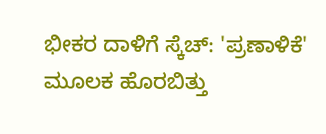ಭೀಕರ ದಾಳಿಗೆ ಸ್ಕೆಚ್: 'ಪ್ರಣಾಳಿಕೆ' ಮೂಲಕ ಹೊರಬಿತ್ತು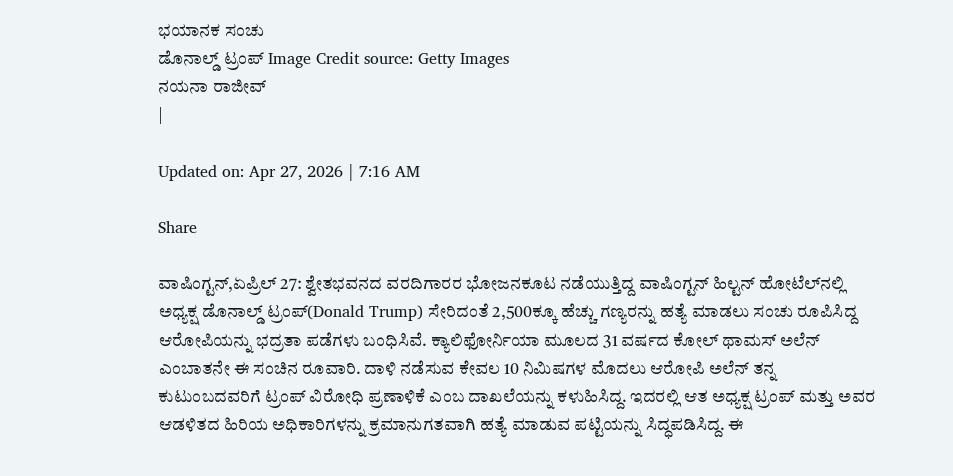ಭಯಾನಕ ಸಂಚು
ಡೊನಾಲ್ಡ್ ಟ್ರಂಪ್ Image Credit source: Getty Images
ನಯನಾ ರಾಜೀವ್
|

Updated on: Apr 27, 2026 | 7:16 AM

Share

ವಾಷಿಂಗ್ಟನ್,ಏಪ್ರಿಲ್ 27: ಶ್ವೇತಭವನದ ವರದಿಗಾರರ ಭೋಜನಕೂಟ ನಡೆಯುತ್ತಿದ್ದ ವಾಷಿಂಗ್ಟನ್ ಹಿಲ್ಟನ್ ಹೋಟೆಲ್‌ನಲ್ಲಿ ಅಧ್ಯಕ್ಷ ಡೊನಾಲ್ಡ್ ಟ್ರಂಪ್(Donald Trump) ಸೇರಿದಂತೆ 2,500ಕ್ಕೂ ಹೆಚ್ಚು ಗಣ್ಯರನ್ನು ಹತ್ಯೆ ಮಾಡಲು ಸಂಚು ರೂಪಿಸಿದ್ದ ಆರೋಪಿಯನ್ನು ಭದ್ರತಾ ಪಡೆಗಳು ಬಂಧಿಸಿವೆ. ಕ್ಯಾಲಿಫೋರ್ನಿಯಾ ಮೂಲದ 31 ವರ್ಷದ ಕೋಲ್ ಥಾಮಸ್ ಅಲೆನ್ ಎಂಬಾತನೇ ಈ ಸಂಚಿನ ರೂವಾರಿ. ದಾಳಿ ನಡೆಸುವ ಕೇವಲ 10 ನಿಮಿಷಗಳ ಮೊದಲು ಆರೋಪಿ ಅಲೆನ್ ತನ್ನ ಕುಟುಂಬದವರಿಗೆ ಟ್ರಂಪ್ ವಿರೋಧಿ ಪ್ರಣಾಳಿಕೆ ಎಂಬ ದಾಖಲೆಯನ್ನು ಕಳುಹಿಸಿದ್ದ. ಇದರಲ್ಲಿ ಆತ ಅಧ್ಯಕ್ಷ ಟ್ರಂಪ್ ಮತ್ತು ಅವರ ಆಡಳಿತದ ಹಿರಿಯ ಅಧಿಕಾರಿಗಳನ್ನು ಕ್ರಮಾನುಗತವಾಗಿ ಹತ್ಯೆ ಮಾಡುವ ಪಟ್ಟಿಯನ್ನು ಸಿದ್ಧಪಡಿಸಿದ್ದ. ಈ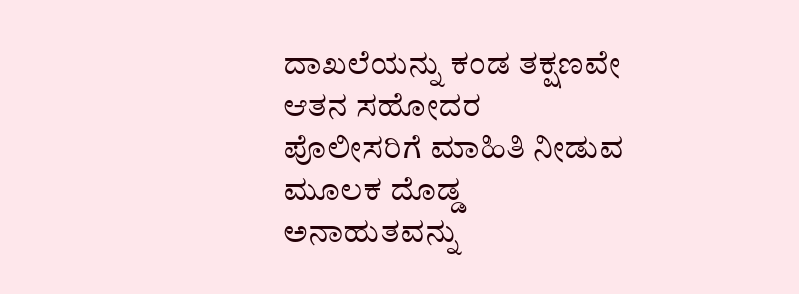ದಾಖಲೆಯನ್ನು ಕಂಡ ತಕ್ಷಣವೇ ಆತನ ಸಹೋದರ ಪೊಲೀಸರಿಗೆ ಮಾಹಿತಿ ನೀಡುವ ಮೂಲಕ ದೊಡ್ಡ ಅನಾಹುತವನ್ನು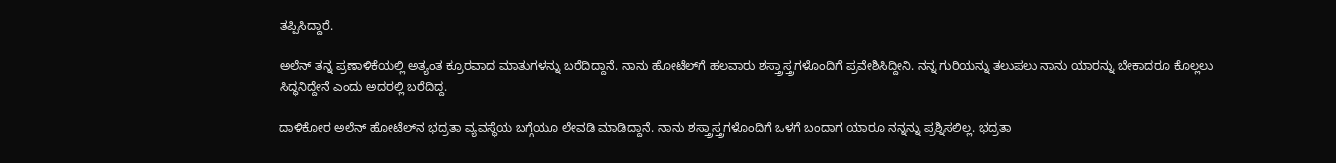ತಪ್ಪಿಸಿದ್ದಾರೆ.

ಅಲೆನ್ ತನ್ನ ಪ್ರಣಾಳಿಕೆಯಲ್ಲಿ ಅತ್ಯಂತ ಕ್ರೂರವಾದ ಮಾತುಗಳನ್ನು ಬರೆದಿದ್ದಾನೆ. ನಾನು ಹೋಟೆಲ್‌ಗೆ ಹಲವಾರು ಶಸ್ತ್ರಾಸ್ತ್ರಗಳೊಂದಿಗೆ ಪ್ರವೇಶಿಸಿದ್ದೀನಿ. ನನ್ನ ಗುರಿಯನ್ನು ತಲುಪಲು ನಾನು ಯಾರನ್ನು ಬೇಕಾದರೂ ಕೊಲ್ಲಲು ಸಿದ್ಧನಿದ್ದೇನೆ ಎಂದು ಅದರಲ್ಲಿ ಬರೆದಿದ್ದ.

ದಾಳಿಕೋರ ಅಲೆನ್ ಹೋಟೆಲ್‌ನ ಭದ್ರತಾ ವ್ಯವಸ್ಥೆಯ ಬಗ್ಗೆಯೂ ಲೇವಡಿ ಮಾಡಿದ್ದಾನೆ. ನಾನು ಶಸ್ತ್ರಾಸ್ತ್ರಗಳೊಂದಿಗೆ ಒಳಗೆ ಬಂದಾಗ ಯಾರೂ ನನ್ನನ್ನು ಪ್ರಶ್ನಿಸಲಿಲ್ಲ. ಭದ್ರತಾ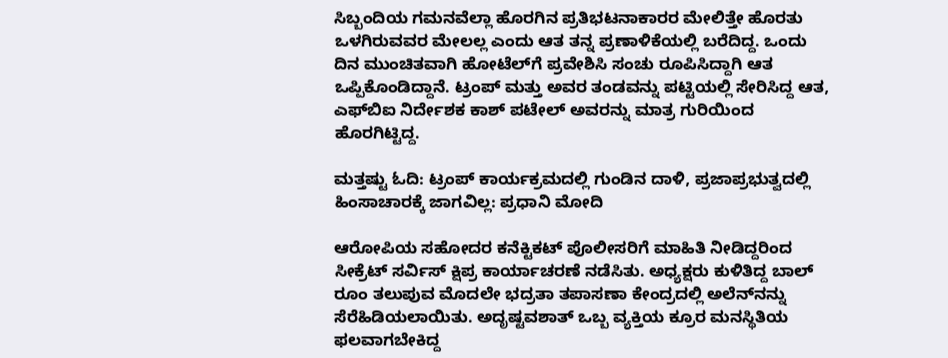ಸಿಬ್ಬಂದಿಯ ಗಮನವೆಲ್ಲಾ ಹೊರಗಿನ ಪ್ರತಿಭಟನಾಕಾರರ ಮೇಲಿತ್ತೇ ಹೊರತು ಒಳಗಿರುವವರ ಮೇಲಲ್ಲ ಎಂದು ಆತ ತನ್ನ ಪ್ರಣಾಳಿಕೆಯಲ್ಲಿ ಬರೆದಿದ್ದ. ಒಂದು ದಿನ ಮುಂಚಿತವಾಗಿ ಹೋಟೆಲ್‌ಗೆ ಪ್ರವೇಶಿಸಿ ಸಂಚು ರೂಪಿಸಿದ್ದಾಗಿ ಆತ ಒಪ್ಪಿಕೊಂಡಿದ್ದಾನೆ. ಟ್ರಂಪ್ ಮತ್ತು ಅವರ ತಂಡವನ್ನು ಪಟ್ಟಿಯಲ್ಲಿ ಸೇರಿಸಿದ್ದ ಆತ, ಎಫ್‌ಬಿಐ ನಿರ್ದೇಶಕ ಕಾಶ್ ಪಟೇಲ್ ಅವರನ್ನು ಮಾತ್ರ ಗುರಿಯಿಂದ ಹೊರಗಿಟ್ಟಿದ್ದ.

ಮತ್ತಷ್ಟು ಓದಿ: ಟ್ರಂಪ್ ಕಾರ್ಯಕ್ರಮದಲ್ಲಿ ಗುಂಡಿನ ದಾಳಿ, ಪ್ರಜಾಪ್ರಭುತ್ವದಲ್ಲಿ ಹಿಂಸಾಚಾರಕ್ಕೆ ಜಾಗವಿಲ್ಲ: ಪ್ರಧಾನಿ ಮೋದಿ

ಆರೋಪಿಯ ಸಹೋದರ ಕನೆಕ್ಟಿಕಟ್ ಪೊಲೀಸರಿಗೆ ಮಾಹಿತಿ ನೀಡಿದ್ದರಿಂದ ಸೀಕ್ರೆಟ್ ಸರ್ವಿಸ್ ಕ್ಷಿಪ್ರ ಕಾರ್ಯಾಚರಣೆ ನಡೆಸಿತು. ಅಧ್ಯಕ್ಷರು ಕುಳಿತಿದ್ದ ಬಾಲ್ ರೂಂ ತಲುಪುವ ಮೊದಲೇ ಭದ್ರತಾ ತಪಾಸಣಾ ಕೇಂದ್ರದಲ್ಲಿ ಅಲೆನ್‌ನನ್ನು ಸೆರೆಹಿಡಿಯಲಾಯಿತು. ಅದೃಷ್ಟವಶಾತ್ ಒಬ್ಬ ವ್ಯಕ್ತಿಯ ಕ್ರೂರ ಮನಸ್ಥಿತಿಯ ಫಲವಾಗಬೇಕಿದ್ದ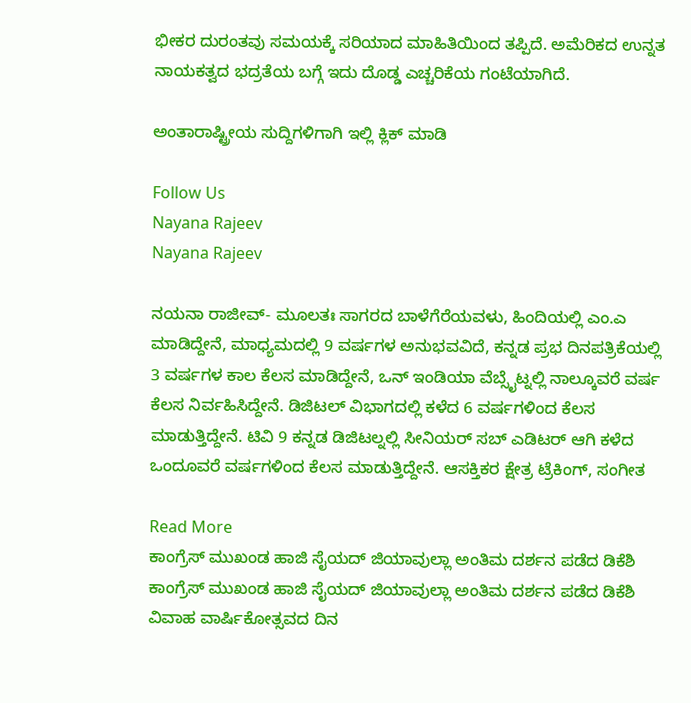ಭೀಕರ ದುರಂತವು ಸಮಯಕ್ಕೆ ಸರಿಯಾದ ಮಾಹಿತಿಯಿಂದ ತಪ್ಪಿದೆ. ಅಮೆರಿಕದ ಉನ್ನತ ನಾಯಕತ್ವದ ಭದ್ರತೆಯ ಬಗ್ಗೆ ಇದು ದೊಡ್ಡ ಎಚ್ಚರಿಕೆಯ ಗಂಟೆಯಾಗಿದೆ.

ಅಂತಾರಾಷ್ಟ್ರೀಯ ಸುದ್ದಿಗಳಿಗಾಗಿ ಇಲ್ಲಿ ಕ್ಲಿಕ್ ಮಾಡಿ

Follow Us
Nayana Rajeev
Nayana Rajeev

ನಯನಾ ರಾಜೀವ್- ಮೂಲತಃ ಸಾಗರದ ಬಾಳೆಗೆರೆಯವಳು, ಹಿಂದಿಯಲ್ಲಿ ಎಂ.ಎ ಮಾಡಿದ್ದೇನೆ, ಮಾಧ್ಯಮದಲ್ಲಿ 9 ವರ್ಷಗಳ ಅನುಭವವಿದೆ, ಕನ್ನಡ ಪ್ರಭ ದಿನಪತ್ರಿಕೆಯಲ್ಲಿ 3 ವರ್ಷಗಳ ಕಾಲ ಕೆಲಸ ಮಾಡಿದ್ದೇನೆ, ಒನ್ ಇಂಡಿಯಾ ವೆಬ್ಸೈಟ್ನಲ್ಲಿ ನಾಲ್ಕೂವರೆ ವರ್ಷ ಕೆಲಸ ನಿರ್ವಹಿಸಿದ್ದೇನೆ. ಡಿಜಿಟಲ್ ವಿಭಾಗದಲ್ಲಿ ಕಳೆದ 6 ವರ್ಷಗಳಿಂದ ಕೆಲಸ ಮಾಡುತ್ತಿದ್ದೇನೆ. ಟಿವಿ 9 ಕನ್ನಡ ಡಿಜಿಟಲ್ನಲ್ಲಿ ಸೀನಿಯರ್ ಸಬ್ ಎಡಿಟರ್ ಆಗಿ ಕಳೆದ ಒಂದೂವರೆ ವರ್ಷಗಳಿಂದ ಕೆಲಸ ಮಾಡುತ್ತಿದ್ದೇನೆ. ಆಸಕ್ತಿಕರ ಕ್ಷೇತ್ರ ಟ್ರೆಕಿಂಗ್, ಸಂಗೀತ

Read More
ಕಾಂಗ್ರೆಸ್ ಮುಖಂಡ ಹಾಜಿ ಸೈಯದ್ ಜಿಯಾವುಲ್ಲಾ ಅಂತಿಮ ದರ್ಶನ ಪಡೆದ ಡಿಕೆಶಿ
ಕಾಂಗ್ರೆಸ್ ಮುಖಂಡ ಹಾಜಿ ಸೈಯದ್ ಜಿಯಾವುಲ್ಲಾ ಅಂತಿಮ ದರ್ಶನ ಪಡೆದ ಡಿಕೆಶಿ
ವಿವಾಹ ವಾರ್ಷಿಕೋತ್ಸವದ ದಿನ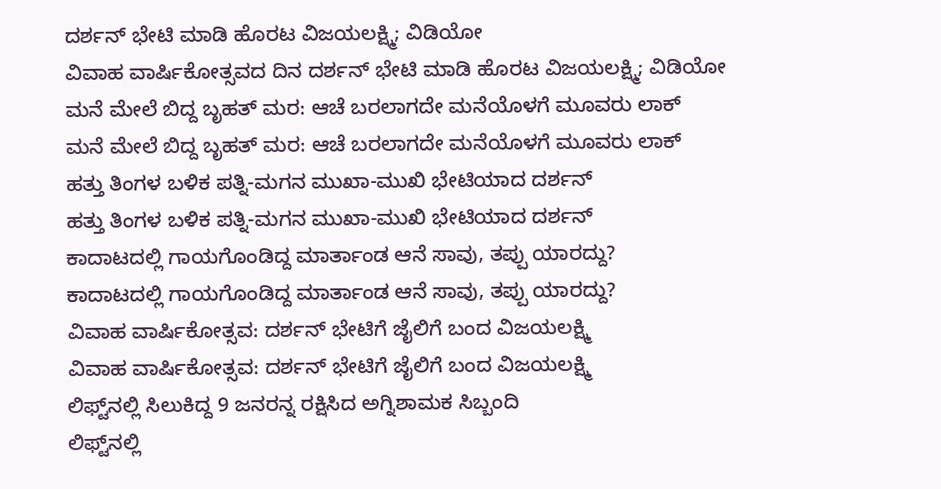ದರ್ಶನ್ ಭೇಟಿ ಮಾಡಿ ಹೊರಟ ವಿಜಯಲಕ್ಷ್ಮಿ; ವಿಡಿಯೋ
ವಿವಾಹ ವಾರ್ಷಿಕೋತ್ಸವದ ದಿನ ದರ್ಶನ್ ಭೇಟಿ ಮಾಡಿ ಹೊರಟ ವಿಜಯಲಕ್ಷ್ಮಿ; ವಿಡಿಯೋ
ಮನೆ ಮೇಲೆ ಬಿದ್ದ ಬೃಹತ್ ಮರ: ಆಚೆ ಬರಲಾಗದೇ ಮನೆಯೊಳಗೆ ಮೂವರು ಲಾಕ್
ಮನೆ ಮೇಲೆ ಬಿದ್ದ ಬೃಹತ್ ಮರ: ಆಚೆ ಬರಲಾಗದೇ ಮನೆಯೊಳಗೆ ಮೂವರು ಲಾಕ್
ಹತ್ತು ತಿಂಗಳ ಬಳಿಕ ಪತ್ನಿ-ಮಗನ ಮುಖಾ-ಮುಖಿ ಭೇಟಿಯಾದ ದರ್ಶನ್
ಹತ್ತು ತಿಂಗಳ ಬಳಿಕ ಪತ್ನಿ-ಮಗನ ಮುಖಾ-ಮುಖಿ ಭೇಟಿಯಾದ ದರ್ಶನ್
ಕಾದಾಟದಲ್ಲಿ ಗಾಯಗೊಂಡಿದ್ದ ಮಾರ್ತಾಂಡ ಆನೆ ಸಾವು, ತಪ್ಪು ಯಾರದ್ದು?
ಕಾದಾಟದಲ್ಲಿ ಗಾಯಗೊಂಡಿದ್ದ ಮಾರ್ತಾಂಡ ಆನೆ ಸಾವು, ತಪ್ಪು ಯಾರದ್ದು?
ವಿವಾಹ ವಾರ್ಷಿಕೋತ್ಸವ: ದರ್ಶನ್ ಭೇಟಿಗೆ ಜೈಲಿಗೆ ಬಂದ ವಿಜಯಲಕ್ಷ್ಮಿ
ವಿವಾಹ ವಾರ್ಷಿಕೋತ್ಸವ: ದರ್ಶನ್ ಭೇಟಿಗೆ ಜೈಲಿಗೆ ಬಂದ ವಿಜಯಲಕ್ಷ್ಮಿ
ಲಿಫ್ಟ್‌ನಲ್ಲಿ ಸಿಲುಕಿದ್ದ 9 ಜನರನ್ನ ರಕ್ಷಿಸಿದ ಅಗ್ನಿಶಾಮಕ ಸಿಬ್ಬಂದಿ
ಲಿಫ್ಟ್‌ನಲ್ಲಿ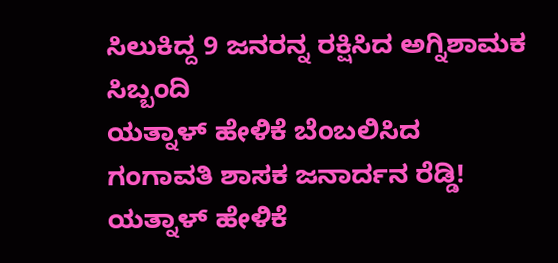ಸಿಲುಕಿದ್ದ 9 ಜನರನ್ನ ರಕ್ಷಿಸಿದ ಅಗ್ನಿಶಾಮಕ ಸಿಬ್ಬಂದಿ
ಯತ್ನಾಳ್ ಹೇಳಿಕೆ ಬೆಂಬಲಿಸಿದ ಗಂಗಾವತಿ ಶಾಸಕ ಜನಾರ್ದನ ರೆಡ್ಡಿ!
ಯತ್ನಾಳ್ ಹೇಳಿಕೆ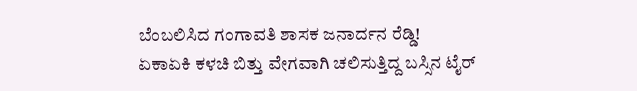ಬೆಂಬಲಿಸಿದ ಗಂಗಾವತಿ ಶಾಸಕ ಜನಾರ್ದನ ರೆಡ್ಡಿ!
ಏಕಾಏಕಿ ಕಳಚಿ ಬಿತ್ತು ವೇಗವಾಗಿ ಚಲಿಸುತ್ತಿದ್ದ ಬಸ್ಸಿನ ಟೈರ್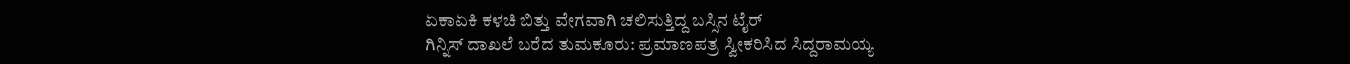ಏಕಾಏಕಿ ಕಳಚಿ ಬಿತ್ತು ವೇಗವಾಗಿ ಚಲಿಸುತ್ತಿದ್ದ ಬಸ್ಸಿನ ಟೈರ್
ಗಿನ್ನಿಸ್ ದಾಖಲೆ ಬರೆದ ತುಮಕೂರು: ಪ್ರಮಾಣಪತ್ರ ಸ್ವೀಕರಿಸಿದ ಸಿದ್ದರಾಮಯ್ಯ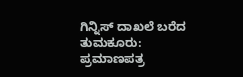ಗಿನ್ನಿಸ್ ದಾಖಲೆ ಬರೆದ ತುಮಕೂರು: ಪ್ರಮಾಣಪತ್ರ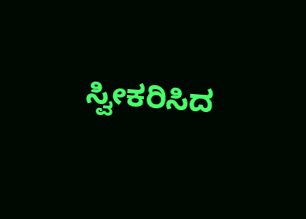ಸ್ವೀಕರಿಸಿದ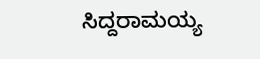ಸಿದ್ದರಾಮಯ್ಯ